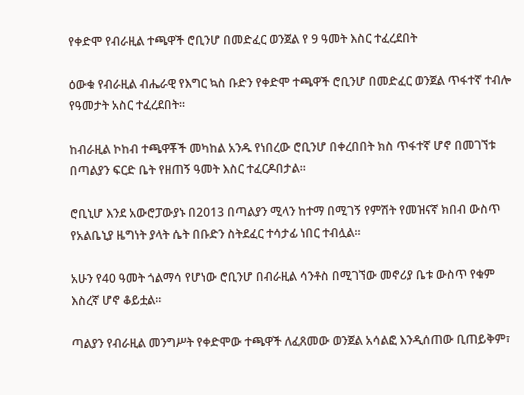የቀድሞ የብራዚል ተጫዋች ሮቢንሆ በመድፈር ወንጀል የ 9 ዓመት እስር ተፈረደበት

ዕውቁ የብራዚል ብሔራዊ የእግር ኳስ ቡድን የቀድሞ ተጫዋች ሮቢንሆ በመድፈር ወንጀል ጥፋተኛ ተብሎ የዓመታት አስር ተፈረደበት።

ከብራዚል ኮከብ ተጫዋቾች መካከል አንዱ የነበረው ሮቢንሆ በቀረበበት ክስ ጥፋተኛ ሆኖ በመገኘቱ በጣልያን ፍርድ ቤት የዘጠኝ ዓመት እስር ተፈርዶበታል።

ሮቢኒሆ እንደ አውሮፓውያኑ በ2013 በጣልያን ሚላን ከተማ በሚገኝ የምሽት የመዝናኛ ክበብ ውስጥ የአልቤኒያ ዜግነት ያላት ሴት በቡድን ስትደፈር ተሳታፊ ነበር ተብሏል።

አሁን የ40 ዓመት ጎልማሳ የሆነው ሮቢንሆ በብራዚል ሳንቶስ በሚገኘው መኖሪያ ቤቱ ውስጥ የቁም እስረኛ ሆኖ ቆይቷል።

ጣልያን የብራዚል መንግሥት የቀድሞው ተጫዋች ለፈጸመው ወንጀል አሳልፎ እንዲሰጠው ቢጠይቅም፣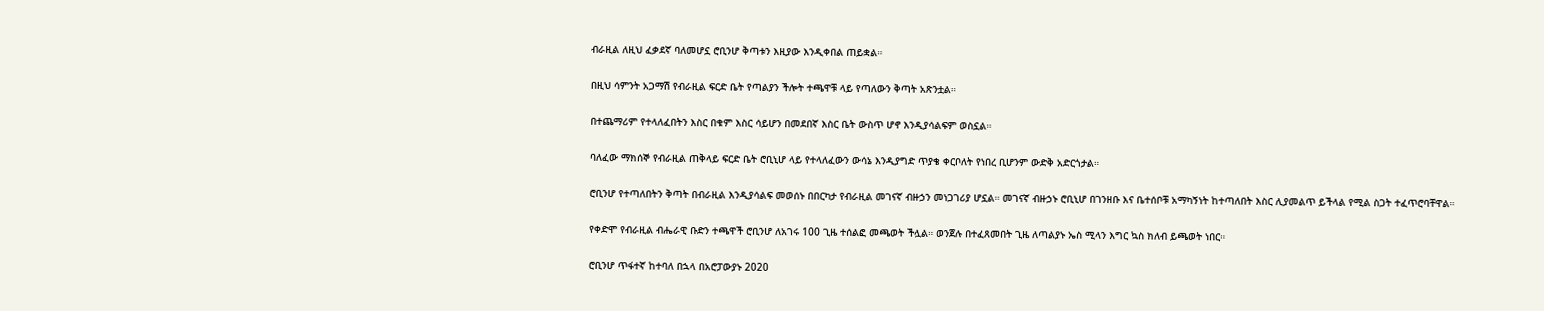ብራዚል ለዚህ ፈቃደኛ ባለመሆኗ ሮቢንሆ ቅጣቱን እዚያው እንዲቀበል ጠይቋል።

በዚህ ሳምንት አጋማሽ የብራዚል ፍርድ ቤት የጣልያን ችሎት ተጫዋቹ ላይ የጣለውን ቅጣት አጽንቷል።

በተጨማሪም የተላለፈበትን እስር በቁም እስር ሳይሆን በመደበኛ እስር ቤት ውስጥ ሆኖ እንዲያሳልፍም ወስኗል።

ባለፈው ማክሰኞ የብራዚል ጠቅላይ ፍርድ ቤት ሮቢኒሆ ላይ የተላለፈውን ውሳኔ እንዲያግድ ጥያቄ ቀርቦለት የነበረ ቢሆንም ውድቅ አድርጎታል።

ሮቢንሆ የተጣለበትን ቅጣት በብራዚል እንዲያሳልፍ መወሰኑ በበርካታ የብራዚል መገናኛ ብዙኃን መነጋገሪያ ሆኗል። መገናኛ ብዙኃኑ ሮቢኒሆ በገንዘቡ እና ቤተሰቦቹ አማካኝነት ከተጣለበት እስር ሊያመልጥ ይችላል የሚል ስጋት ተፈጥሮባቸዋል።

የቀድሞ የብራዚል ብሔራዊ ቡድን ተጫዋች ሮቢንሆ ለአገሩ 100 ጊዜ ተሰልፎ መጫወት ችሏል። ወንጀሉ በተፈጸመበት ጊዜ ለጣልያኑ ኤስ ሚላን እግር ኳስ ክለብ ይጫወት ነበር።

ሮቢንሆ ጥፋተኛ ከተባለ በኋላ በአሮፓውያኑ 2020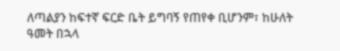ለጣልያን ከፍተኛ ፍርድ ቤት ይግባኝ የጠየቀ ቢሆንም፣ ከሁለት ዓመት በኋላ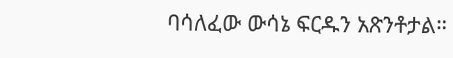ባሳለፈው ውሳኔ ፍርዱን አጽንቶታል።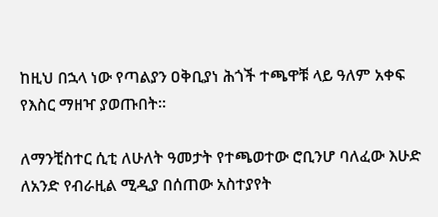ከዚህ በኋላ ነው የጣልያን ዐቅቢያነ ሕጎች ተጫዋቹ ላይ ዓለም አቀፍ የእስር ማዘዣ ያወጡበት።

ለማንቺስተር ሲቲ ለሁለት ዓመታት የተጫወተው ሮቢንሆ ባለፈው እሁድ ለአንድ የብራዚል ሚዲያ በሰጠው አስተያየት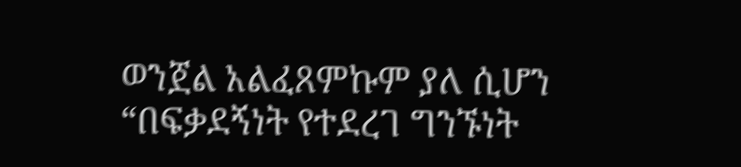ወንጀል አልፈጸምኩም ያለ ሲሆን “በፍቃደኝነት የተደረገ ግንኙነት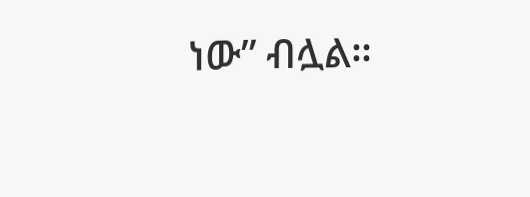ነው” ብሏል።